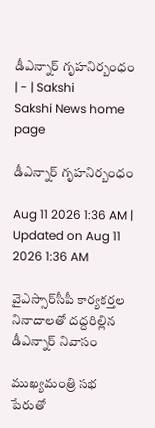డీఎన్నార్‌ గృహనిర్బంధం | - | Sakshi
Sakshi News home page

డీఎన్నార్‌ గృహనిర్బంధం

Aug 11 2026 1:36 AM | Updated on Aug 11 2026 1:36 AM

వైఎస్సార్‌సీపీ కార్యకర్తల నినాదాలతో దద్దరిల్లిన డీఎన్నార్‌ నివాసం

ముఖ్యమంత్రి సభ పేరుతో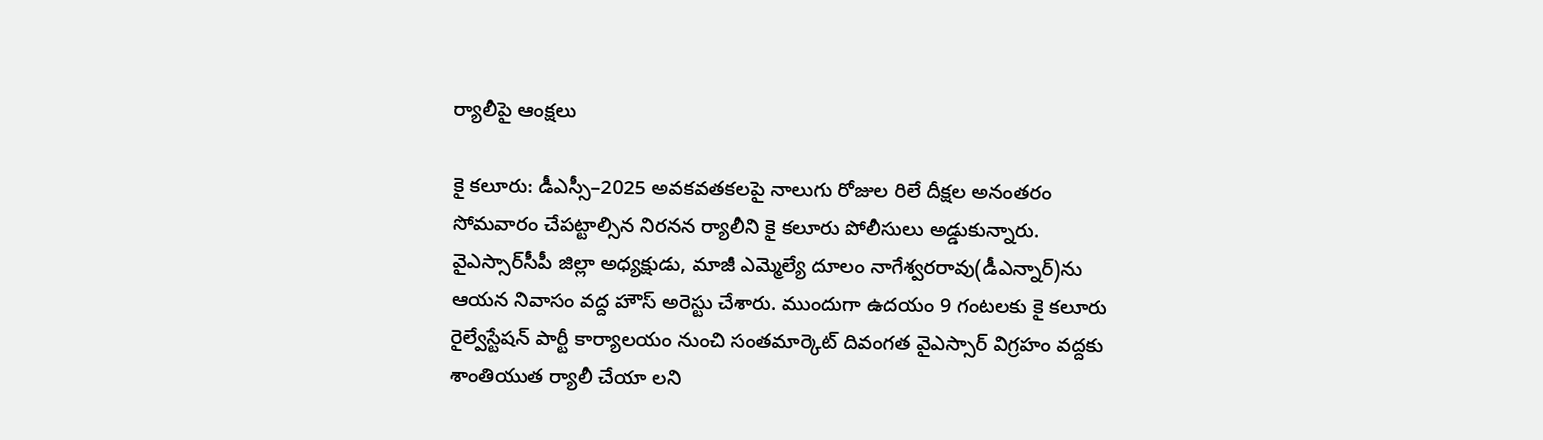ర్యాలీపై ఆంక్షలు

కై కలూరు: డీఎస్సీ–2025 అవకవతకలపై నాలుగు రోజుల రిలే దీక్షల అనంతరం సోమవారం చేపట్టాల్సిన నిరనన ర్యాలీని కై కలూరు పోలీసులు అడ్డుకున్నారు. వైఎస్సార్‌సీపీ జిల్లా అధ్యక్షుడు, మాజీ ఎమ్మెల్యే దూలం నాగేశ్వరరావు(డీఎన్నార్‌)ను ఆయన నివాసం వద్ద హౌస్‌ అరెస్టు చేశారు. ముందుగా ఉదయం 9 గంటలకు కై కలూరు రైల్వేస్టేషన్‌ పార్టీ కార్యాలయం నుంచి సంతమార్కెట్‌ దివంగత వైఎస్సార్‌ విగ్రహం వద్దకు శాంతియుత ర్యాలీ చేయా లని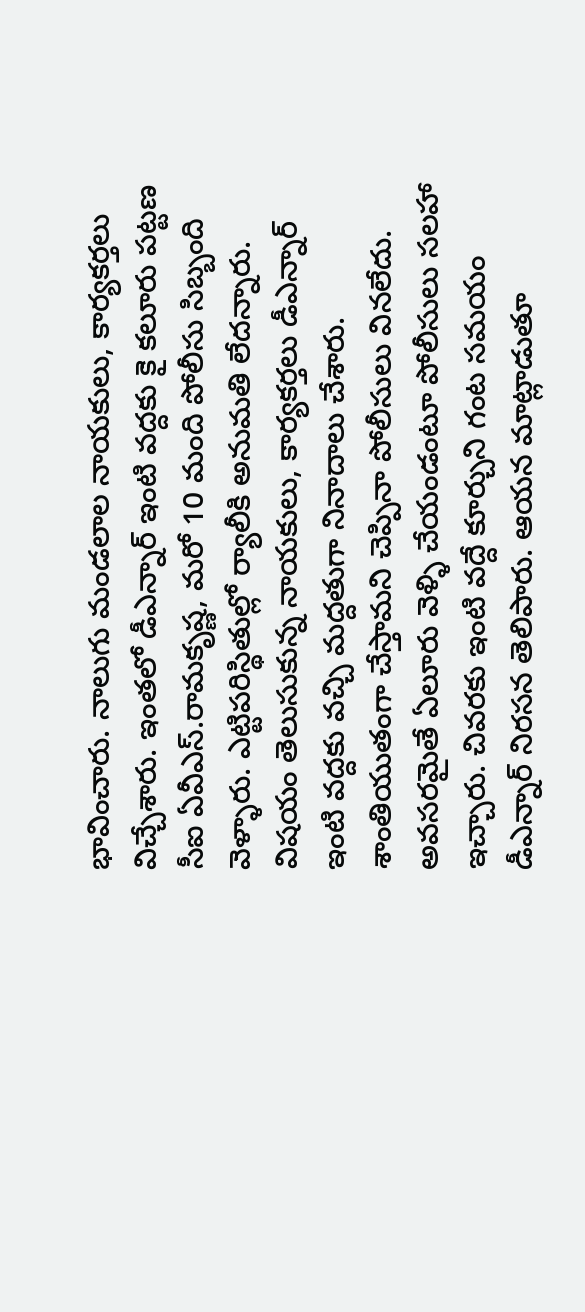భావించారు. నాలుగు మండలాల నాయకులు, కార్యకర్తలు విచ్చేశారు. ఇంతలో డీఎన్నార్‌ ఇంటి వద్దకు కై కలూరు పట్టణ సీఐ ఏవీఎస్‌.రామకృష్ణ, మరో 10 మంది పోలీసు సిబ్బంది వెళ్ళారు. ఎట్టిపరిస్థితుల్లో ర్యాలీకి అనుమతి లేదన్నారు. విషయం తెలుసుకున్న నాయకులు, కార్యకర్తలు డీఎన్నార్‌ ఇంటి వద్దకు వచ్చి మద్దతుగా నినాదాలు చేశారు. శాంతియుతంగా చేస్తామని చెప్పినా పోలీసులు వినలేదు. అవసరమైతే ఏలూరు వెళ్ళి చేయండంటూ పోలీసులు సలహా ఇచ్చారు. చివరకు ఇంటి వద్దే కూర్చుని గంట సమయం డీఎన్నార్‌ నిరసన తెలిపారు. ఆయన మాట్లాడుతూ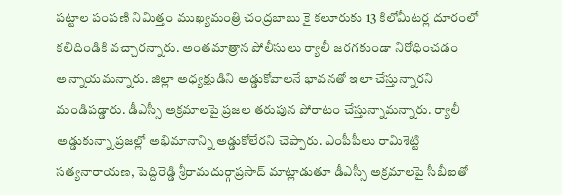పట్టాల పంపణి నిమిత్తం ముఖ్యమంత్రి చంద్రబాబు కై కలూరుకు 13 కిలోమీటర్ల దూరంలో కలిదిండికి వచ్చారన్నారు. అంతమాత్రాన పోలీసులు ర్యాలీ జరగకుండా నిరోధించడం అన్నాయమన్నారు. జిల్లా అధ్యక్షుడిని అడ్డుకోవాలనే భావనతో ఇలా చేస్తున్నారని మండిపడ్డారు. డీఎస్సీ అక్రమాలపై ప్రజల తరుపున పోరాటం చేస్తున్నామన్నారు. ర్యాలీ అడ్డుకున్నా ప్రజల్లో అభిమానాన్ని అడ్డుకోలేరని చెప్పారు. ఎంపీపీలు రామిశెట్టి సత్యనారాయణ, పెద్దిరెడ్డి శ్రీరామదుర్గాప్రసాద్‌ మాట్లాడుతూ డీఎస్సీ అక్రమాలపై సీబీఐతో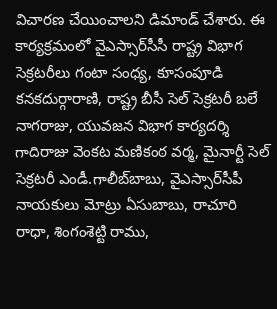విచారణ చేయించాలని డిమాండ్‌ చేశారు. ఈ కార్యక్రమంలో వైఎస్సార్‌సీసీ రాష్ట్ర విభాగ సెక్రటరీలు గంటా సంధ్య, కూసంపూడి కనకదుర్గారాణి, రాష్ట్ర బీసీ సెల్‌ సెక్రటరీ బలే నాగరాజు, యువజన విభాగ కార్యదర్శి గాదిరాజు వెంకట మణికంఠ వర్మ, మైనార్టీ సెల్‌ సెక్రటరీ ఎండీ.గాలీబ్‌బాబు, వైఎస్సార్‌సీపీ నాయకులు మోట్రు ఏసుబాబు, రాచూరి రాధా, శింగంశెట్టి రాము,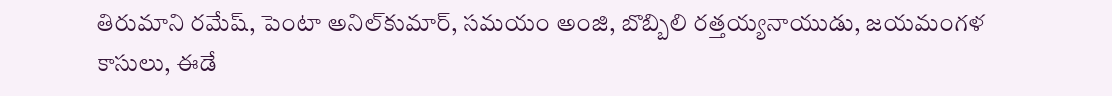తిరుమాని రమేష్‌, పెంటా అనిల్‌కుమార్‌, సమయం అంజి, బొబ్బిలి రత్తయ్యనాయుడు, జయమంగళ కాసులు, ఈడే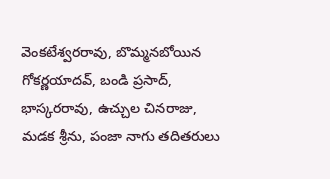వెంకటేశ్వరరావు, బొమ్మనబోయిన గోకర్ణయాదవ్‌, బండి ప్రసాద్‌, భాస్కరరావు, ఉచ్చుల చినరాజు, మడక శ్రీను, పంజా నాగు తదితరులు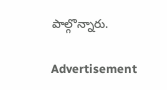పాల్గొన్నారు.

Advertisement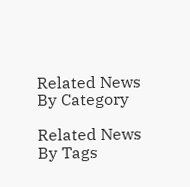Related News By Category

Related News By Tags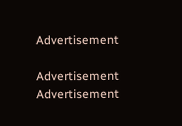Advertisement

Advertisement
Advertisement